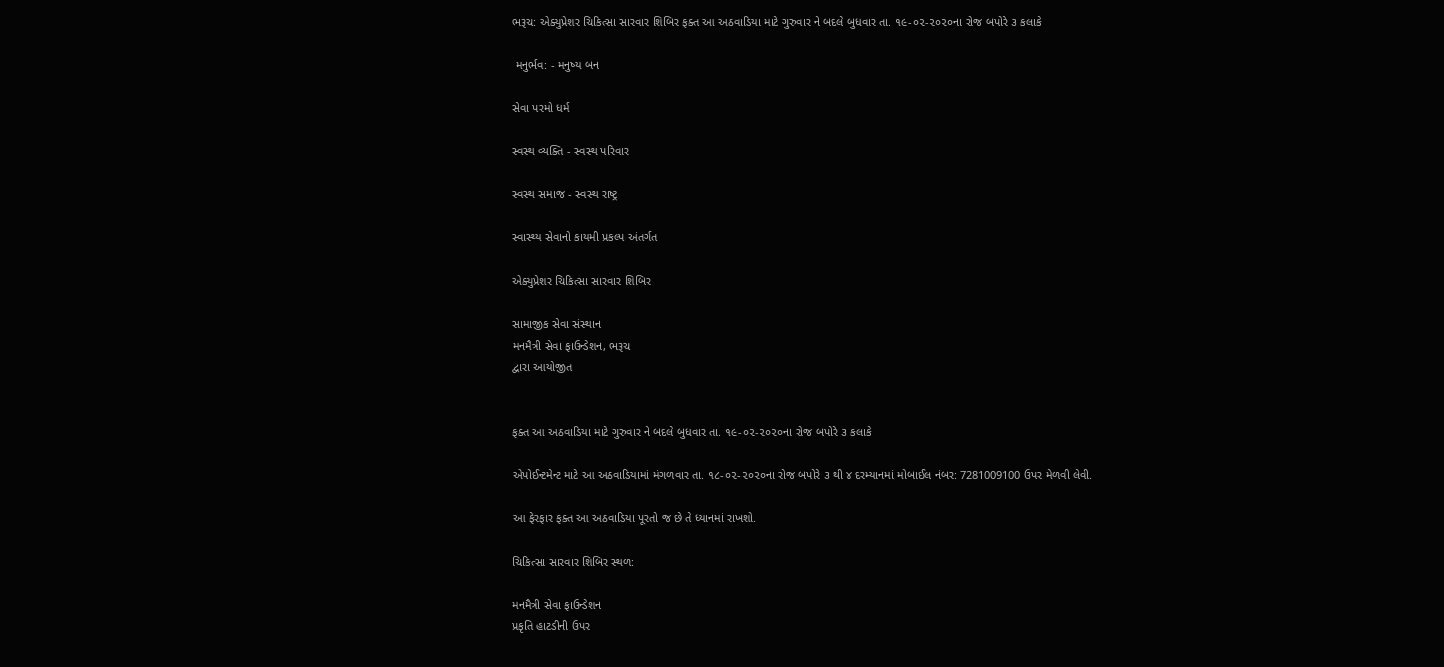ભરૂચ: એક્યુપ્રેશર ચિકિત્સા સારવાર શિબિર ફક્ત આ અઠવાડિયા માટે ગુરુવાર ને બદલે બુધવાર તા. ૧૯-૦૨-૨૦૨૦ના રોજ બપોરે ૩ કલાકે

 મનુર્ભવ: - મનુષ્ય બન

સેવા પરમો ધર્મ

સ્વસ્થ વ્યક્તિ - સ્વસ્થ પરિવાર

સ્વસ્થ સમાજ - સ્વસ્થ રાષ્ટ્ર

સ્વાસ્થ્ય સેવાનો કાયમી પ્રકલ્પ અંતર્ગત

એક્યુપ્રેશર ચિકિત્સા સારવાર શિબિર

સામાજીક સેવા સંસ્થાન
મનમૈત્રી સેવા ફાઉન્ડેશન, ભરૂચ
દ્વારા આયોજીત


ફક્ત આ અઠવાડિયા માટે ગુરુવાર ને બદલે બુધવાર તા. ૧૯-૦૨-૨૦૨૦ના રોજ બપોરે ૩ કલાકે

એપોઈન્ટમેન્ટ માટે આ અઠવાડિયામાં મંગળવાર તા. ૧૮-૦૨-૨૦૨૦ના રોજ બપોરે ૩ થી ૪ દરમ્યાનમાં મોબાઈલ નંબર: 7281009100 ઉપર મેળવી લેવી.

આ ફેરફાર ફક્ત આ અઠવાડિયા પૂરતો જ છે તે ધ્યાનમાં રાખશો.

ચિકિત્સા સારવાર શિબિર સ્થળ:

મનમૈત્રી સેવા ફાઉન્ડેશન
પ્રકૃતિ હાટડીની ઉપર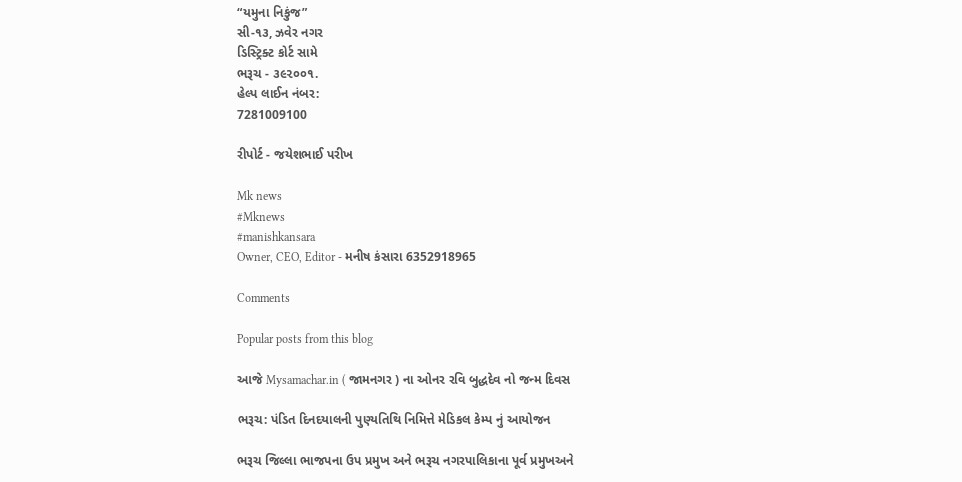“યમુના નિકુંજ”
સી-૧૩, ઝવેર નગર
ડિસ્ટ્રિક્ટ કોર્ટ સામે
ભરૂચ - ૩૯૨૦૦૧.
હેલ્પ લાઈન નંબર:
7281009100

રીપોર્ટ - જયેશભાઈ પરીખ

Mk news
#Mknews
#manishkansara
Owner, CEO, Editor - મનીષ કંસારા 6352918965

Comments

Popular posts from this blog

આજે Mysamachar.in ( જામનગર ) ના ઓનર રવિ બુદ્ધદેવ નો જન્મ દિવસ

ભરૂચ: પંડિત દિનદયાલની પુણ્યતિથિ નિમિત્તે મેડિકલ કેમ્પ નું આયોજન

ભરૂચ જિલ્લા ભાજપના ઉપ પ્રમુખ અને ભરૂચ નગરપાલિકાના પૂર્વ પ્રમુખઅને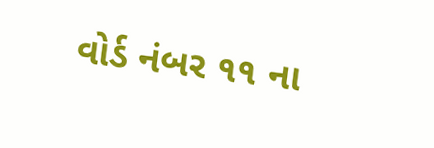વોર્ડ નંબર ૧૧ ના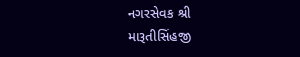નગરસેવક શ્રી મારૂતીસિંહજી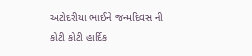અટોદરીયા ભાઈને જન્મદિવસ ની કોટી કોટી હાર્દિક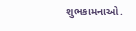શુભકામનાઓ.